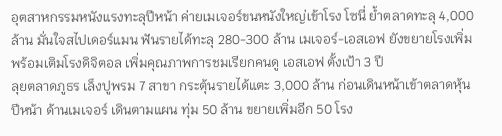อุตสาหกรรมหนังแรงทะลุปีหน้า ค่ายเมเจอร์ขนหนังใหญ่เข้าโรง โซนี่ ย้ำตลาดทะลุ 4,000 ล้าน มั่นใจสไปเดอร์แมน ฟันรายได้ทะลุ 280-300 ล้าน เมเจอร์-เอสเอฟ ยังขยายโรงเพิ่ม พร้อมเติมโรงดิจิตอล เพิ่มคุณภาพการชมเรียกคนดู เอสเอฟ ตั้งเป้า 3 ปี
ลุยตลาดภูธร เล็งปูพรม 7 สาขา กระตุ้นรายได้แตะ 3,000 ล้าน ก่อนเดินหน้าเข้าตลาดหุ้นปีหน้า ด้านเมเจอร์ เดินตามแผน ทุ่ม 50 ล้าน ขยายเพิ่มอีก 50 โรง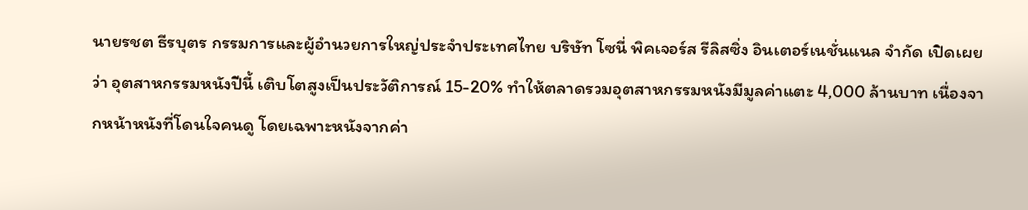นายรชต ธีรบุตร กรรมการและผู้อำนวยการใหญ่ประจำประเทศไทย บริษัท โซนี่ พิคเจอร์ส รีลิสซิ่ง อินเตอร์เนชั่นแนล จำกัด เปิดเผยว่า อุตสาหกรรมหนังปีนี้ เติบโตสูงเป็นประวัติการณ์ 15-20% ทำให้ตลาดรวมอุตสาหกรรมหนังมีมูลค่าแตะ 4,000 ล้านบาท เนื่องจากหน้าหนังที่โดนใจคนดู โดยเฉพาะหนังจากค่า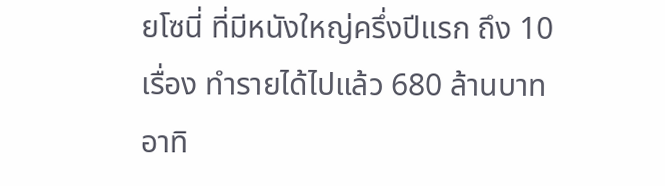ยโซนี่ ที่มีหนังใหญ่ครึ่งปีแรก ถึง 10 เรื่อง ทำรายได้ไปแล้ว 680 ล้านบาท อาทิ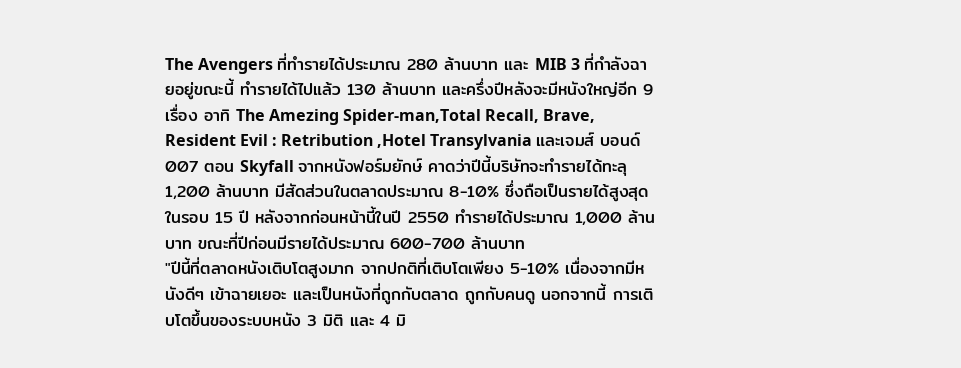The Avengers ที่ทำรายได้ประมาณ 280 ล้านบาท และ MIB 3 ที่กำลังฉายอยู่ขณะนี้ ทำรายได้ไปแล้ว 130 ล้านบาท และครึ่งปีหลังจะมีหนังใหญ่อีก 9 เรื่อง อาทิ The Amezing Spider-man,Total Recall, Brave, Resident Evil : Retribution ,Hotel Transylvania และเจมส์ บอนด์ 007 ตอน Skyfall จากหนังฟอร์มยักษ์ คาดว่าปีนี้บริษัทจะทำรายได้ทะลุ 1,200 ล้านบาท มีสัดส่วนในตลาดประมาณ 8-10% ซึ่งถือเป็นรายได้สูงสุดในรอบ 15 ปี หลังจากก่อนหน้านี้ในปี 2550 ทำรายได้ประมาณ 1,000 ล้านบาท ขณะที่ปีก่อนมีรายได้ประมาณ 600-700 ล้านบาท
"ปีนี้ที่ตลาดหนังเติบโตสูงมาก จากปกติที่เติบโตเพียง 5-10% เนื่องจากมีหนังดีๆ เข้าฉายเยอะ และเป็นหนังที่ถูกกับตลาด ถูกกับคนดู นอกจากนี้ การเติบโตขึ้นของระบบหนัง 3 มิติ และ 4 มิ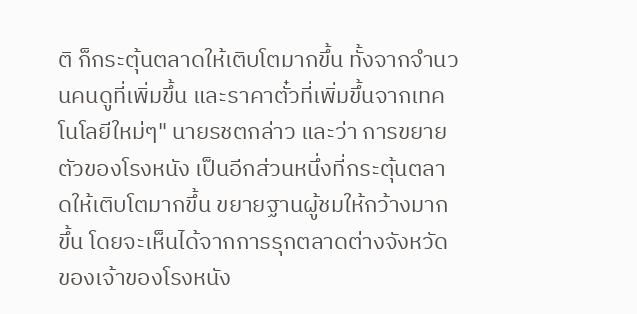ติ ก็กระตุ้นตลาดให้เติบโตมากขึ้น ทั้งจากจำนวนคนดูที่เพิ่มขึ้น และราคาตั๋วที่เพิ่มขึ้นจากเทคโนโลยีใหม่ๆ" นายรชตกล่าว และว่า การขยายตัวของโรงหนัง เป็นอีกส่วนหนึ่งที่กระตุ้นตลาดให้เติบโตมากขึ้น ขยายฐานผู้ชมให้กว้างมากขึ้น โดยจะเห็นได้จากการรุกตลาดต่างจังหวัดของเจ้าของโรงหนัง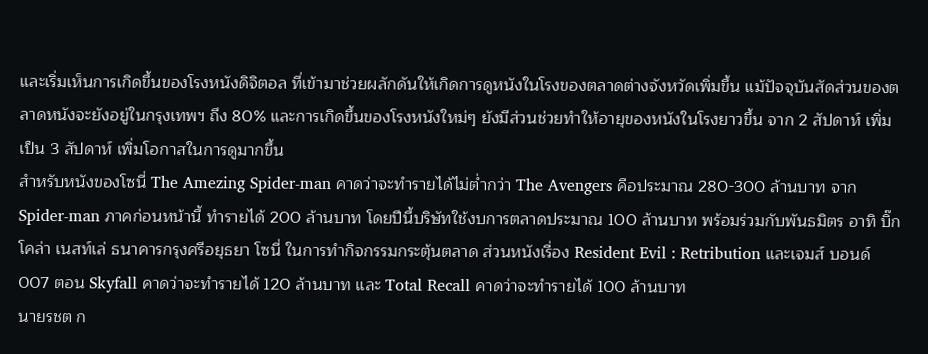และเริ่มเห็นการเกิดขึ้นของโรงหนังดิจิตอล ที่เข้ามาช่วยผลักดันให้เกิดการดูหนังในโรงของตลาดต่างจังหวัดเพิ่มขึ้น แม้ปัจจุบันสัดส่วนของตลาดหนังจะยังอยู่ในกรุงเทพฯ ถึง 80% และการเกิดขึ้นของโรงหนังใหม่ๆ ยังมีส่วนช่วยทำให้อายุของหนังในโรงยาวขึ้น จาก 2 สัปดาห์ เพิ่มเป็น 3 สัปดาห์ เพิ่มโอกาสในการดูมากขึ้น
สำหรับหนังของโซนี่ The Amezing Spider-man คาดว่าจะทำรายได้ไม่ต่ำกว่า The Avengers คือประมาณ 280-300 ล้านบาท จาก Spider-man ภาคก่อนหน้านี้ ทำรายได้ 200 ล้านบาท โดยปีนี้บริษัทใช้งบการตลาดประมาณ 100 ล้านบาท พร้อมร่วมกับพันธมิตร อาทิ บิ๊กโคล่า เนสท์เล่ ธนาคารกรุงศรีอยุธยา โซนี่ ในการทำกิจกรรมกระตุ้นตลาด ส่วนหนังเรื่อง Resident Evil : Retribution และเจมส์ บอนด์ 007 ตอน Skyfall คาดว่าจะทำรายได้ 120 ล้านบาท และ Total Recall คาดว่าจะทำรายได้ 100 ล้านบาท
นายรชต ก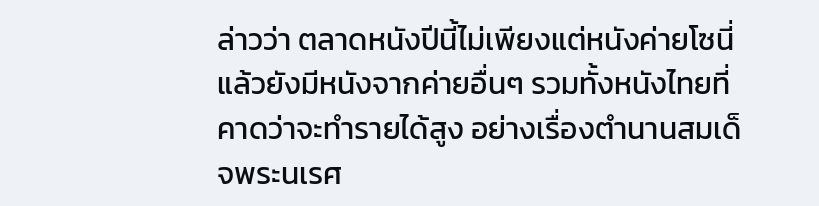ล่าวว่า ตลาดหนังปีนี้ไม่เพียงแต่หนังค่ายโซนี่ แล้วยังมีหนังจากค่ายอื่นๆ รวมทั้งหนังไทยที่คาดว่าจะทำรายได้สูง อย่างเรื่องตำนานสมเด็จพระนเรศ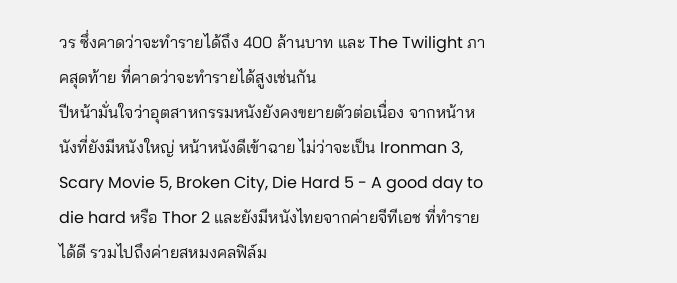วร ซึ่งคาดว่าจะทำรายได้ถึง 400 ล้านบาท และ The Twilight ภาคสุดท้าย ที่คาดว่าจะทำรายได้สูงเช่นกัน
ปีหน้ามั่นใจว่าอุตสาหกรรมหนังยังคงขยายตัวต่อเนื่อง จากหน้าหนังที่ยังมีหนังใหญ่ หน้าหนังดีเข้าฉาย ไม่ว่าจะเป็น Ironman 3, Scary Movie 5, Broken City, Die Hard 5 - A good day to die hard หรือ Thor 2 และยังมีหนังไทยจากค่ายจีทีเอช ที่ทำรายได้ดี รวมไปถึงค่ายสหมงคลฟิล์ม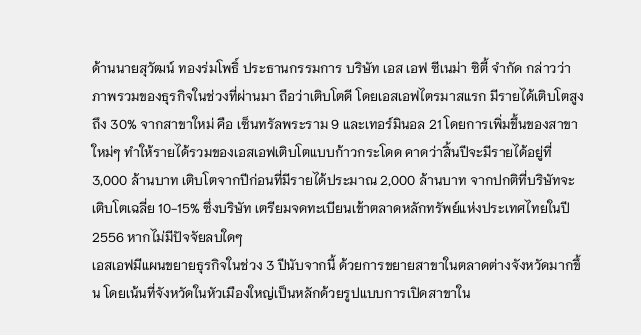ด้านนายสุวัฒน์ ทองร่มโพธิ์ ประธานกรรมการ บริษัท เอส เอฟ ซีเนม่า ซิตี้ จำกัด กล่าวว่า ภาพรวมของธุรกิจในช่วงที่ผ่านมา ถือว่าเติบโตดี โดยเอสเอฟไตรมาสแรก มีรายได้เติบโตสูงถึง 30% จากสาขาใหม่ คือ เซ็นทรัลพระราม 9 และเทอร์มินอล 21 โดยการเพิ่มขึ้นของสาขาใหม่ๆ ทำให้รายได้รวมของเอสเอฟเติบโตแบบก้าวกระโดด คาดว่าสิ้นปีจะมีรายได้อยู่ที่ 3,000 ล้านบาท เติบโตจากปีก่อนที่มีรายได้ประมาณ 2,000 ล้านบาท จากปกติที่บริษัทจะเติบโตเฉลี่ย 10-15% ซึ่งบริษัท เตรียมจดทะเบียนเข้าตลาดหลักทรัพย์แห่งประเทศไทยในปี 2556 หากไม่มีปัจจัยลบใดๆ
เอสเอฟมีแผนขยายธุรกิจในช่วง 3 ปีนับจากนี้ ด้วยการขยายสาขาในตลาดต่างจังหวัดมากขึ้น โดยเน้นที่จังหวัดในหัวเมืองใหญ่เป็นหลักด้วยรูปแบบการเปิดสาขาใน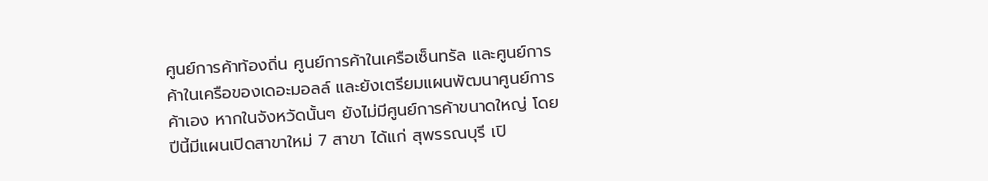ศูนย์การค้าท้องถิ่น ศูนย์การค้าในเครือเซ็นทรัล และศูนย์การค้าในเครือของเดอะมอลล์ และยังเตรียมแผนพัฒนาศูนย์การค้าเอง หากในจังหวัดนั้นๆ ยังไม่มีศูนย์การค้าขนาดใหญ่ โดยปีนี้มีแผนเปิดสาขาใหม่ 7 สาขา ได้แก่ สุพรรณบุรี เปิ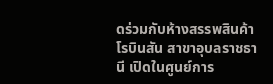ดร่วมกับห้างสรรพสินค้าโรบินสัน สาขาอุบลราชธานี เปิดในศูนย์การ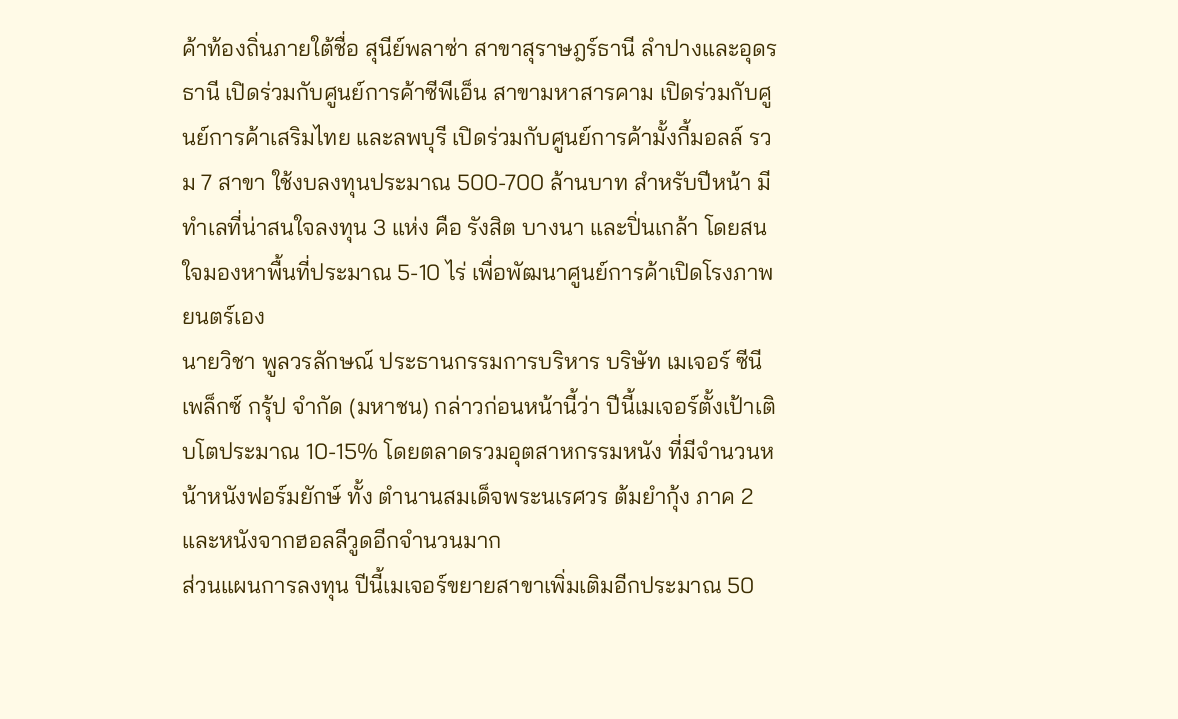ค้าท้องถิ่นภายใต้ชื่อ สุนีย์พลาซ่า สาขาสุราษฎร์ธานี ลำปางและอุดรธานี เปิดร่วมกับศูนย์การค้าซีพีเอ็น สาขามหาสารคาม เปิดร่วมกับศูนย์การค้าเสริมไทย และลพบุรี เปิดร่วมกับศูนย์การค้ามั้งกี้มอลล์ รวม 7 สาขา ใช้งบลงทุนประมาณ 500-700 ล้านบาท สำหรับปีหน้า มีทำเลที่น่าสนใจลงทุน 3 แห่ง คือ รังสิต บางนา และปิ่นเกล้า โดยสนใจมองหาพื้นที่ประมาณ 5-10 ไร่ เพื่อพัฒนาศูนย์การค้าเปิดโรงภาพยนตร์เอง
นายวิชา พูลวรลักษณ์ ประธานกรรมการบริหาร บริษัท เมเจอร์ ซีนีเพล็กซ์ กรุ้ป จำกัด (มหาชน) กล่าวก่อนหน้านี้ว่า ปีนี้เมเจอร์ตั้งเป้าเติบโตประมาณ 10-15% โดยตลาดรวมอุตสาหกรรมหนัง ที่มีจำนวนหน้าหนังฟอร์มยักษ์ ทั้ง ตำนานสมเด็จพระนเรศวร ต้มยำกุ้ง ภาค 2 และหนังจากฮอลลีวูดอีกจำนวนมาก
ส่วนแผนการลงทุน ปีนี้เมเจอร์ขยายสาขาเพิ่มเติมอีกประมาณ 50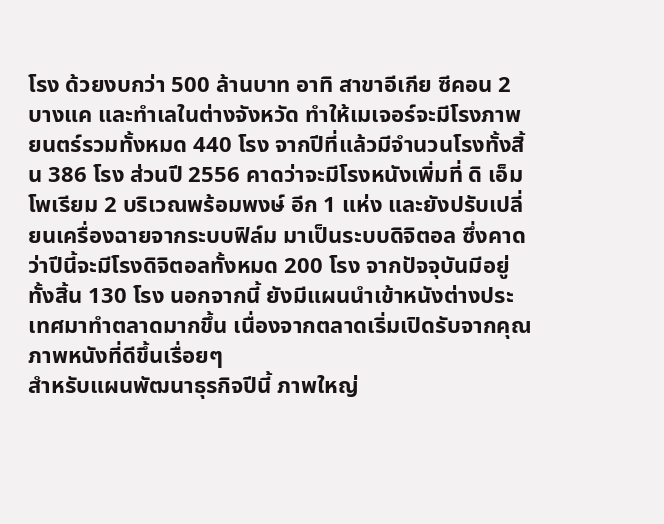โรง ด้วยงบกว่า 500 ล้านบาท อาทิ สาขาอีเกีย ซีคอน 2 บางแค และทำเลในต่างจังหวัด ทำให้เมเจอร์จะมีโรงภาพยนตร์รวมทั้งหมด 440 โรง จากปีที่แล้วมีจำนวนโรงทั้งสิ้น 386 โรง ส่วนปี 2556 คาดว่าจะมีโรงหนังเพิ่มที่ ดิ เอ็มโพเรียม 2 บริเวณพร้อมพงษ์ อีก 1 แห่ง และยังปรับเปลี่ยนเครื่องฉายจากระบบฟิล์ม มาเป็นระบบดิจิตอล ซึ่งคาดว่าปีนี้จะมีโรงดิจิตอลทั้งหมด 200 โรง จากปัจจุบันมีอยู่ทั้งสิ้น 130 โรง นอกจากนี้ ยังมีแผนนำเข้าหนังต่างประเทศมาทำตลาดมากขึ้น เนื่องจากตลาดเริ่มเปิดรับจากคุณภาพหนังที่ดีขึ้นเรื่อยๆ
สำหรับแผนพัฒนาธุรกิจปีนี้ ภาพใหญ่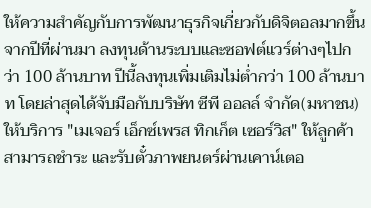ให้ความสำคัญกับการพัฒนาธุรกิจเกี่ยวกับดิจิตอลมากขึ้น จากปีที่ผ่านมา ลงทุนด้านระบบและซอฟต์แวร์ต่างๆไปกว่า 100 ล้านบาท ปีนี้ลงทุนเพิ่มเติมไม่ต่ำกว่า 100 ล้านบาท โดยล่าสุดได้จับมือกับบริษัท ซีพี ออลล์ จำกัด(มหาชน) ให้บริการ "เมเจอร์ เอ็กซ์เพรส ทิกเก็ต เซอร์วิส" ให้ลูกค้าสามารถชำระ และรับตั๋วภาพยนตร์ผ่านเคาน์เตอ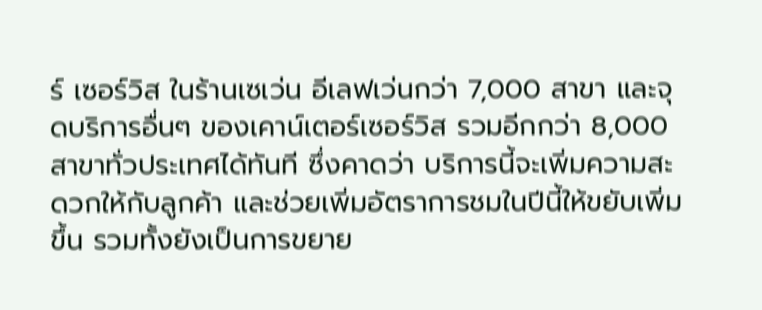ร์ เซอร์วิส ในร้านเซเว่น อีเลฟเว่นกว่า 7,000 สาขา และจุดบริการอื่นๆ ของเคาน์เตอร์เซอร์วิส รวมอีกกว่า 8,000 สาขาทั่วประเทศได้ทันที ซึ่งคาดว่า บริการนี้จะเพิ่มความสะดวกให้กับลูกค้า และช่วยเพิ่มอัตราการชมในปีนี้ให้ขยับเพิ่มขึ้น รวมทั้งยังเป็นการขยาย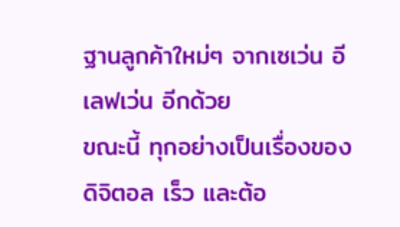ฐานลูกค้าใหม่ๆ จากเซเว่น อีเลฟเว่น อีกด้วย
ขณะนี้ ทุกอย่างเป็นเรื่องของดิจิตอล เร็ว และต้อ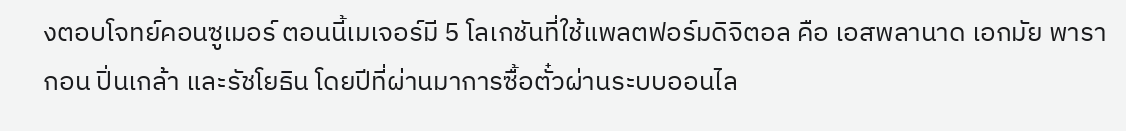งตอบโจทย์คอนซูเมอร์ ตอนนี้เมเจอร์มี 5 โลเกชันที่ใช้แพลตฟอร์มดิจิตอล คือ เอสพลานาด เอกมัย พารากอน ปิ่นเกล้า และรัชโยธิน โดยปีที่ผ่านมาการซื้อตั๋วผ่านระบบออนไล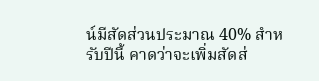น์มีสัดส่วนประมาณ 40% สำหรับปีนี้ คาดว่าจะเพิ่มสัดส่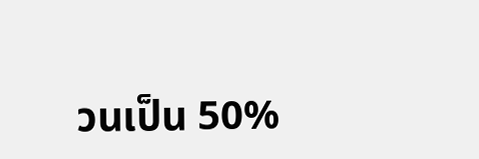วนเป็น 50%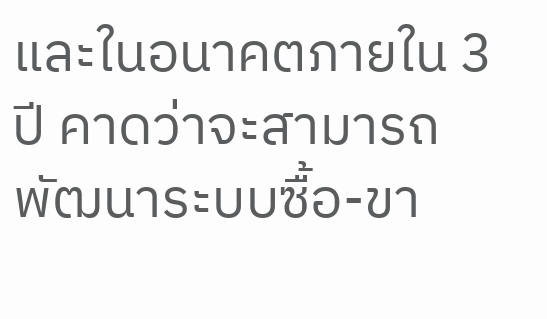และในอนาคตภายใน 3 ปี คาดว่าจะสามารถพัฒนาระบบซื้อ-ขา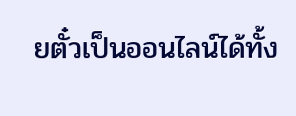ยตั๋วเป็นออนไลน์ได้ทั้ง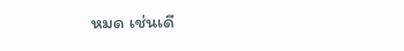หมด เช่นเดี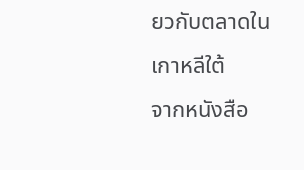ยวกับตลาดในเกาหลีใต้
จากหนังสือ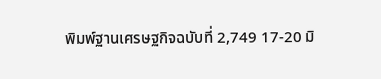พิมพ์ฐานเศรษฐกิจฉบับที่ 2,749 17-20 มิ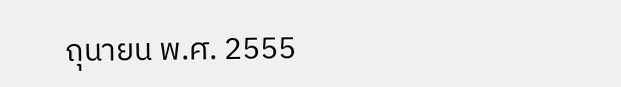ถุนายน พ.ศ. 2555